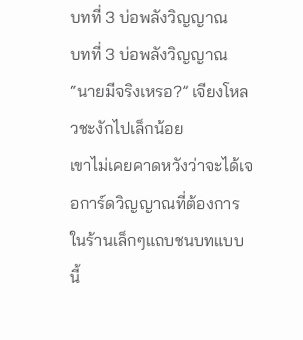บทที่ 3 บ่อพลังวิญญาณ
บทที่ 3 บ่อพลังวิญญาณ
“นายมีจริงเหรอ?” เจียงโหลวชะงักไปเล็กน้อย
เขาไม่เคยคาดหวังว่าจะได้เจอการ์ดวิญญาณที่ต้องการในร้านเล็กๆแถบชนบทแบบนี้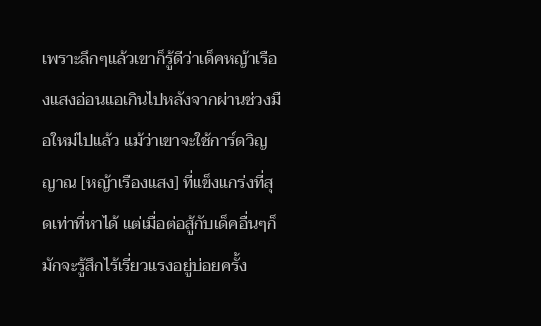เพราะลึกๆแล้วเขาก็รู้ดีว่าเด็คหญ้าเรืองแสงอ่อนแอเกินไปหลังจากผ่านช่วงมือใหม่ไปแล้ว แม้ว่าเขาจะใช้การ์ดวิญญาณ [หญ้าเรืองแสง] ที่แข็งแกร่งที่สุดเท่าที่หาได้ แต่เมื่อต่อสู้กับเด็คอื่นๆก็มักจะรู้สึกไร้เรี่ยวแรงอยู่บ่อยครั้ง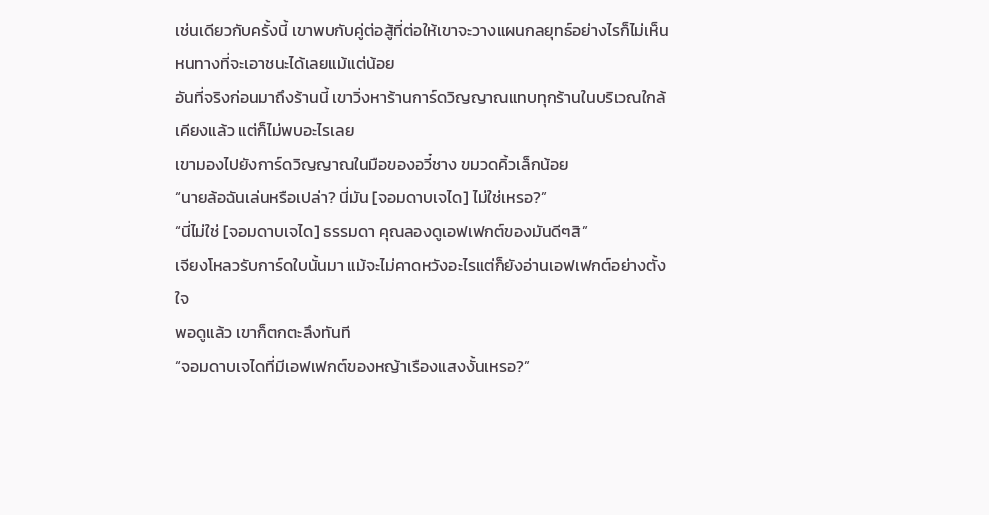เช่นเดียวกับครั้งนี้ เขาพบกับคู่ต่อสู้ที่ต่อให้เขาจะวางแผนกลยุทธ์อย่างไรก็ไม่เห็นหนทางที่จะเอาชนะได้เลยแม้แต่น้อย
อันที่จริงก่อนมาถึงร้านนี้ เขาวิ่งหาร้านการ์ดวิญญาณแทบทุกร้านในบริเวณใกล้เคียงแล้ว แต่ก็ไม่พบอะไรเลย
เขามองไปยังการ์ดวิญญาณในมือของอวี๋ชาง ขมวดคิ้วเล็กน้อย
“นายล้อฉันเล่นหรือเปล่า? นี่มัน [จอมดาบเจได] ไม่ใช่เหรอ?”
“นี่ไม่ใช่ [จอมดาบเจได] ธรรมดา คุณลองดูเอฟเฟกต์ของมันดีๆสิ”
เจียงโหลวรับการ์ดใบนั้นมา แม้จะไม่คาดหวังอะไรแต่ก็ยังอ่านเอฟเฟกต์อย่างตั้งใจ
พอดูแล้ว เขาก็ตกตะลึงทันที
“จอมดาบเจไดที่มีเอฟเฟกต์ของหญ้าเรืองแสงงั้นเหรอ?”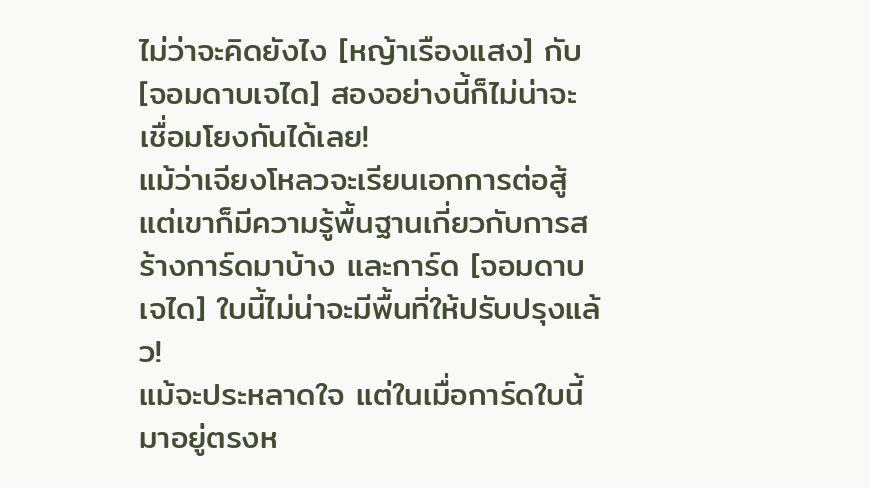ไม่ว่าจะคิดยังไง [หญ้าเรืองแสง] กับ [จอมดาบเจได] สองอย่างนี้ก็ไม่น่าจะเชื่อมโยงกันได้เลย!
แม้ว่าเจียงโหลวจะเรียนเอกการต่อสู้ แต่เขาก็มีความรู้พื้นฐานเกี่ยวกับการสร้างการ์ดมาบ้าง และการ์ด [จอมดาบเจได] ใบนี้ไม่น่าจะมีพื้นที่ให้ปรับปรุงแล้ว!
แม้จะประหลาดใจ แต่ในเมื่อการ์ดใบนี้มาอยู่ตรงห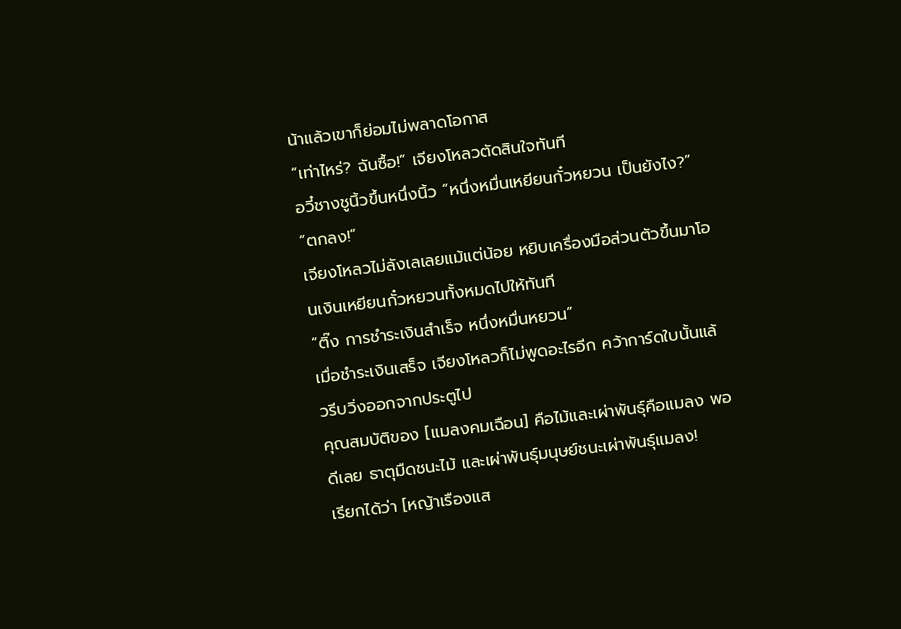น้าแล้วเขาก็ย่อมไม่พลาดโอกาส
“เท่าไหร่? ฉันซื้อ!” เจียงโหลวตัดสินใจทันที
อวี๋ชางชูนิ้วขึ้นหนึ่งนิ้ว “หนึ่งหมื่นเหยียนกั๋วหยวน เป็นยังไง?”
“ตกลง!”
เจียงโหลวไม่ลังเลเลยแม้แต่น้อย หยิบเครื่องมือส่วนตัวขึ้นมาโอนเงินเหยียนกั๋วหยวนทั้งหมดไปให้ทันที
“ติ๊ง การชำระเงินสำเร็จ หนึ่งหมื่นหยวน”
เมื่อชำระเงินเสร็จ เจียงโหลวก็ไม่พูดอะไรอีก คว้าการ์ดใบนั้นแล้วรีบวิ่งออกจากประตูไป
คุณสมบัติของ [แมลงคมเฉือน] คือไม้และเผ่าพันธุ์คือแมลง พอดีเลย ธาตุมืดชนะไม้ และเผ่าพันธุ์มนุษย์ชนะเผ่าพันธุ์แมลง!
เรียกได้ว่า [หญ้าเรืองแส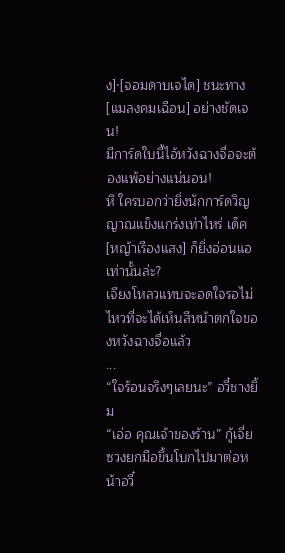ง]·[จอมดาบเจได] ชนะทาง [แมลงคมเฉือน] อย่างชัดเจน!
มีการ์ดใบนี้ไอ้หวังฉางจื่อจะต้องแพ้อย่างแน่นอน!
หึ ใครบอกว่ายิ่งนักการ์ดวิญญาณแข็งแกร่งเท่าไหร่ เด็ค [หญ้าเรืองแสง] ก็ยิ่งอ่อนแอเท่านั้นล่ะ?
เจียงโหลวแทบจะอดใจรอไม่ไหวที่จะได้เห็นสีหน้าตกใจของหวังฉางจื่อแล้ว
...
“ใจร้อนจริงๆเลยนะ” อวี๋ชางยิ้ม
“เอ่อ คุณเจ้าของร้าน” กู้เจี่ยซวงยกมือขึ้นโบกไปมาต่อหน้าอวี๋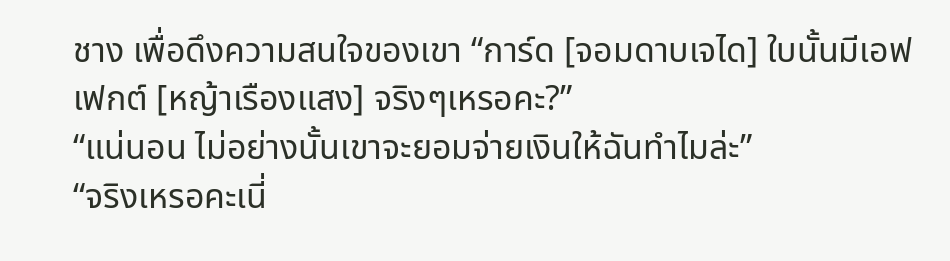ชาง เพื่อดึงความสนใจของเขา “การ์ด [จอมดาบเจได] ใบนั้นมีเอฟเฟกต์ [หญ้าเรืองแสง] จริงๆเหรอคะ?”
“แน่นอน ไม่อย่างนั้นเขาจะยอมจ่ายเงินให้ฉันทำไมล่ะ”
“จริงเหรอคะเนี่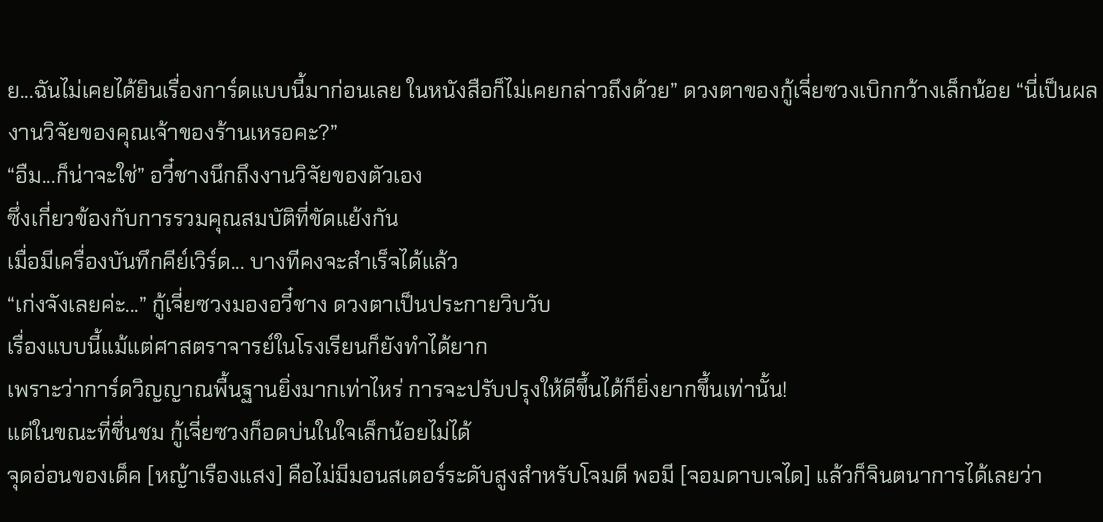ย...ฉันไม่เคยได้ยินเรื่องการ์ดแบบนี้มาก่อนเลย ในหนังสือก็ไม่เคยกล่าวถึงด้วย” ดวงตาของกู้เจี่ยซวงเบิกกว้างเล็กน้อย “นี่เป็นผลงานวิจัยของคุณเจ้าของร้านเหรอคะ?”
“อืม...ก็น่าจะใช่” อวี๋ชางนึกถึงงานวิจัยของตัวเอง
ซึ่งเกี่ยวข้องกับการรวมคุณสมบัติที่ขัดแย้งกัน
เมื่อมีเครื่องบันทึกคีย์เวิร์ด... บางทีคงจะสำเร็จได้แล้ว
“เก่งจังเลยค่ะ...” กู้เจี่ยซวงมองอวี๋ชาง ดวงตาเป็นประกายวิบวับ
เรื่องแบบนี้แม้แต่ศาสตราจารย์ในโรงเรียนก็ยังทำได้ยาก
เพราะว่าการ์ดวิญญาณพื้นฐานยิ่งมากเท่าไหร่ การจะปรับปรุงให้ดีขึ้นได้ก็ยิ่งยากขึ้นเท่านั้น!
แต่ในขณะที่ชื่นชม กู้เจี่ยซวงก็อดบ่นในใจเล็กน้อยไม่ได้
จุดอ่อนของเด็ค [หญ้าเรืองแสง] คือไม่มีมอนสเตอร์ระดับสูงสำหรับโจมตี พอมี [จอมดาบเจได] แล้วก็จินตนาการได้เลยว่า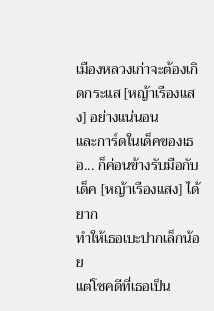เมืองหลวงเก่าจะต้องเกิดกระแส [หญ้าเรืองแสง] อย่างแน่นอน
และการ์ดในเด็คของเธอ... ก็ค่อนข้างรับมือกับเด็ค [หญ้าเรืองแสง] ได้ยาก
ทำให้เธอเบะปากเล็กน้อย
แต่โชคดีที่เธอเป็น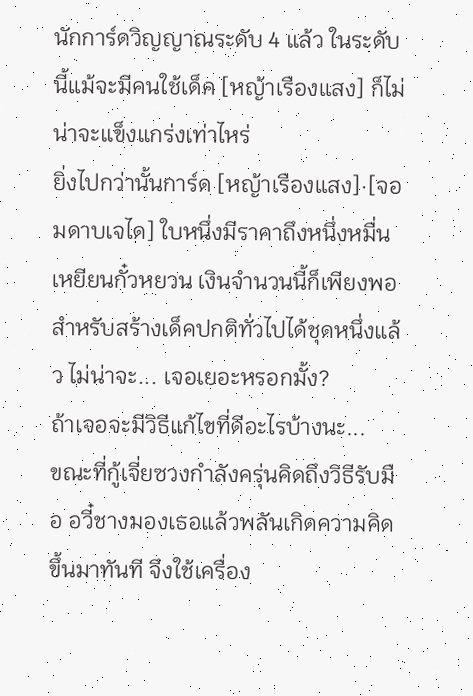นักการ์ดวิญญาณระดับ 4 แล้ว ในระดับนี้แม้จะมีคนใช้เด็ค [หญ้าเรืองแสง] ก็ไม่น่าจะแข็งแกร่งเท่าไหร่
ยิ่งไปกว่านั้นการ์ด [หญ้าเรืองแสง]·[จอมดาบเจได] ใบหนึ่งมีราคาถึงหนึ่งหมื่นเหยียนกั๋วหยวน เงินจำนวนนี้ก็เพียงพอสำหรับสร้างเด็คปกติทั่วไปได้ชุดหนึ่งแล้ว ไม่น่าจะ... เจอเยอะหรอกมั้ง?
ถ้าเจอจะมีวิธีแก้ไขที่ดีอะไรบ้างนะ...
ขณะที่กู้เจี่ยซวงกำลังครุ่นคิดถึงวิธีรับมือ อวี๋ชางมองเธอแล้วพลันเกิดความคิดขึ้นมาทันที จึงใช้เครื่อง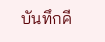บันทึกคี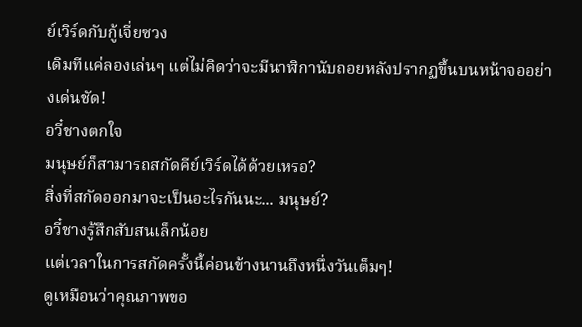ย์เวิร์ดกับกู้เจี่ยซวง
เดิมทีแค่ลองเล่นๆ แต่ไม่คิดว่าจะมีนาฬิกานับถอยหลังปรากฏขึ้นบนหน้าจออย่างเด่นชัด!
อวี๋ชางตกใจ
มนุษย์ก็สามารถสกัดคีย์เวิร์ดได้ด้วยเหรอ?
สิ่งที่สกัดออกมาจะเป็นอะไรกันนะ... มนุษย์?
อวี๋ชางรู้สึกสับสนเล็กน้อย
แต่เวลาในการสกัดครั้งนี้ค่อนข้างนานถึงหนึ่งวันเต็มๆ!
ดูเหมือนว่าคุณภาพขอ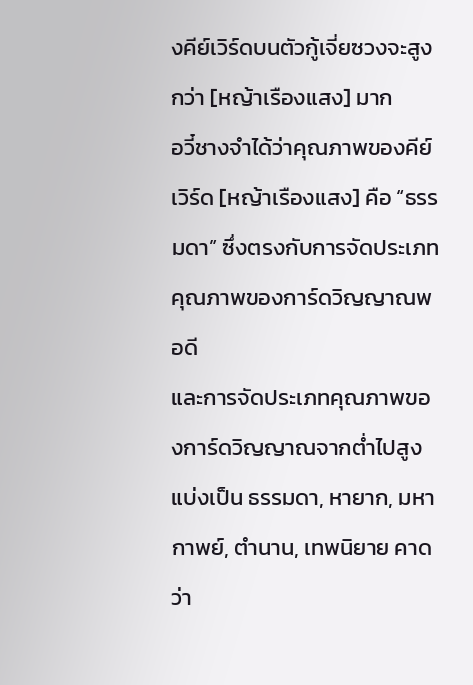งคีย์เวิร์ดบนตัวกู้เจี่ยซวงจะสูงกว่า [หญ้าเรืองแสง] มาก
อวี๋ชางจำได้ว่าคุณภาพของคีย์เวิร์ด [หญ้าเรืองแสง] คือ “ธรรมดา” ซึ่งตรงกับการจัดประเภทคุณภาพของการ์ดวิญญาณพอดี
และการจัดประเภทคุณภาพของการ์ดวิญญาณจากต่ำไปสูงแบ่งเป็น ธรรมดา, หายาก, มหากาพย์, ตำนาน, เทพนิยาย คาดว่า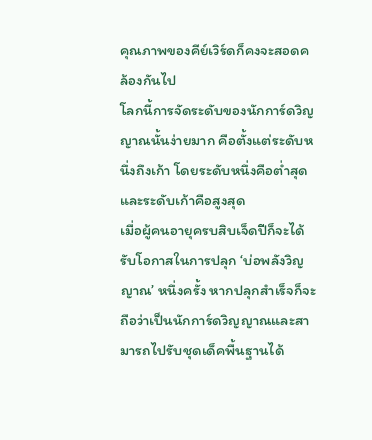คุณภาพของคีย์เวิร์ดก็คงจะสอดคล้องกันไป
โลกนี้การจัดระดับของนักการ์ดวิญญาณนั้นง่ายมาก คือตั้งแต่ระดับหนึ่งถึงเก้า โดยระดับหนึ่งคือต่ำสุด และระดับเก้าคือสูงสุด
เมื่อผู้คนอายุครบสิบเจ็ดปีก็จะได้รับโอกาสในการปลุก ‘บ่อพลังวิญญาณ’ หนึ่งครั้ง หากปลุกสำเร็จก็จะถือว่าเป็นนักการ์ดวิญญาณและสามารถไปรับชุดเด็คพื้นฐานได้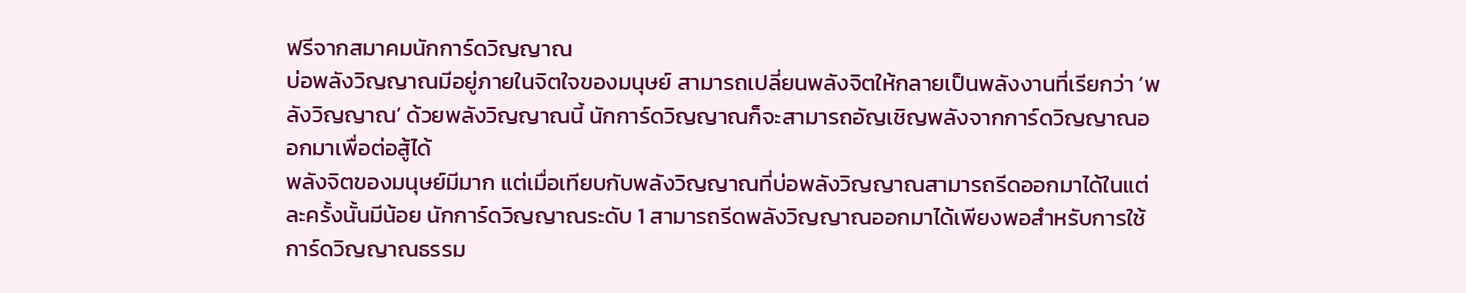ฟรีจากสมาคมนักการ์ดวิญญาณ
บ่อพลังวิญญาณมีอยู่ภายในจิตใจของมนุษย์ สามารถเปลี่ยนพลังจิตให้กลายเป็นพลังงานที่เรียกว่า ‘พลังวิญญาณ’ ด้วยพลังวิญญาณนี้ นักการ์ดวิญญาณก็จะสามารถอัญเชิญพลังจากการ์ดวิญญาณออกมาเพื่อต่อสู้ได้
พลังจิตของมนุษย์มีมาก แต่เมื่อเทียบกับพลังวิญญาณที่บ่อพลังวิญญาณสามารถรีดออกมาได้ในแต่ละครั้งนั้นมีน้อย นักการ์ดวิญญาณระดับ 1 สามารถรีดพลังวิญญาณออกมาได้เพียงพอสำหรับการใช้การ์ดวิญญาณธรรม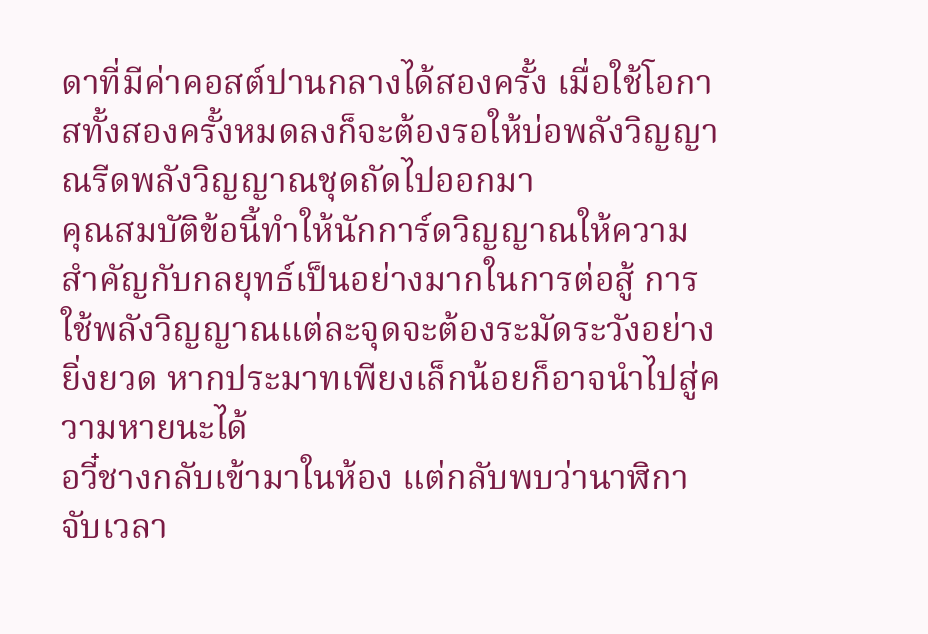ดาที่มีค่าคอสต์ปานกลางได้สองครั้ง เมื่อใช้โอกาสทั้งสองครั้งหมดลงก็จะต้องรอให้บ่อพลังวิญญาณรีดพลังวิญญาณชุดถัดไปออกมา
คุณสมบัติข้อนี้ทำให้นักการ์ดวิญญาณให้ความสำคัญกับกลยุทธ์เป็นอย่างมากในการต่อสู้ การใช้พลังวิญญาณแต่ละจุดจะต้องระมัดระวังอย่างยิ่งยวด หากประมาทเพียงเล็กน้อยก็อาจนำไปสู่ความหายนะได้
อวี๋ชางกลับเข้ามาในห้อง แต่กลับพบว่านาฬิกาจับเวลา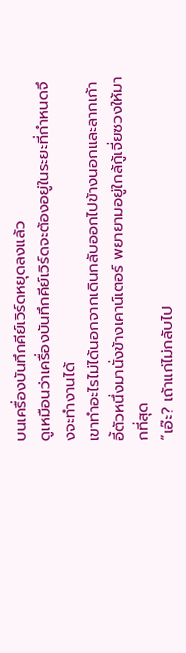บนเครื่องบันทึกคีย์เวิร์ดหยุดลงแล้ว
ดูเหมือนว่าเครื่องบันทึกคีย์เวิร์ดจะต้องอยู่ในระยะที่กำหนดจึงจะทำงานได้
เขาทำอะไรไม่ได้นอกจากเดินกลับออกไปข้างนอกและลากเก้าอี้ตัวหนึ่งมานั่งข้างเคาน์เตอร์ พยายามอยู่ใกล้กู้เจี่ยซวงให้มากที่สุด
“เอ๊ะ? เถ้าแก่ไม่กลับไป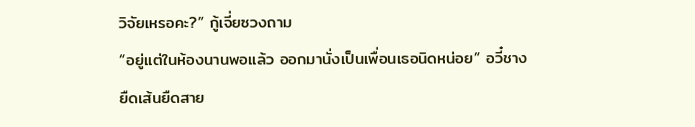วิจัยเหรอคะ?” กู้เจี่ยซวงถาม
“อยู่แต่ในห้องนานพอแล้ว ออกมานั่งเป็นเพื่อนเธอนิดหน่อย” อวี๋ชางยืดเส้นยืดสาย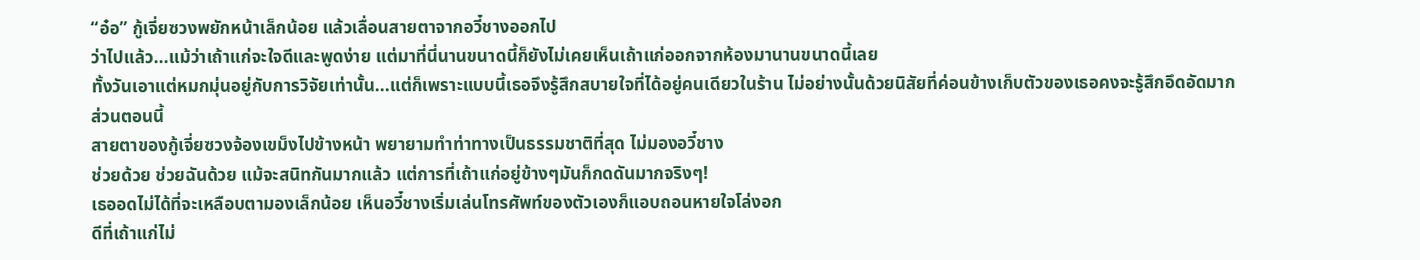“อ๋อ” กู้เจี่ยซวงพยักหน้าเล็กน้อย แล้วเลื่อนสายตาจากอวี๋ชางออกไป
ว่าไปแล้ว...แม้ว่าเถ้าแก่จะใจดีและพูดง่าย แต่มาที่นี่นานขนาดนี้ก็ยังไม่เคยเห็นเถ้าแก่ออกจากห้องมานานขนาดนี้เลย
ทั้งวันเอาแต่หมกมุ่นอยู่กับการวิจัยเท่านั้น...แต่ก็เพราะแบบนี้เธอจึงรู้สึกสบายใจที่ได้อยู่คนเดียวในร้าน ไม่อย่างนั้นด้วยนิสัยที่ค่อนข้างเก็บตัวของเธอคงจะรู้สึกอึดอัดมาก
ส่วนตอนนี้
สายตาของกู้เจี่ยซวงจ้องเขม็งไปข้างหน้า พยายามทำท่าทางเป็นธรรมชาติที่สุด ไม่มองอวี๋ชาง
ช่วยด้วย ช่วยฉันด้วย แม้จะสนิทกันมากแล้ว แต่การที่เถ้าแก่อยู่ข้างๆมันก็กดดันมากจริงๆ!
เธออดไม่ได้ที่จะเหลือบตามองเล็กน้อย เห็นอวี๋ชางเริ่มเล่นโทรศัพท์ของตัวเองก็แอบถอนหายใจโล่งอก
ดีที่เถ้าแก่ไม่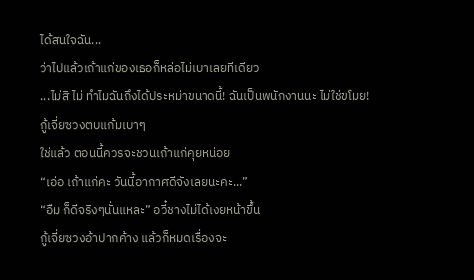ได้สนใจฉัน...
ว่าไปแล้วเถ้าแก่ของเธอก็หล่อไม่เบาเลยทีเดียว
...ไม่สิ ไม่ ทำไมฉันถึงได้ประหม่าขนาดนี้! ฉันเป็นพนักงานนะ ไม่ใช่ขโมย!
กู้เจี่ยซวงตบแก้มเบาๆ
ใช่แล้ว ตอนนี้ควรจะชวนเถ้าแก่คุยหน่อย
“เอ่อ เถ้าแก่คะ วันนี้อากาศดีจังเลยนะคะ...”
“อืม ก็ดีจริงๆนั่นแหละ” อวี๋ชางไม่ได้เงยหน้าขึ้น
กู้เจี่ยซวงอ้าปากค้าง แล้วก็หมดเรื่องจะ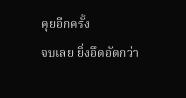คุยอีกครั้ง
จบเลย ยิ่งอึดอัดกว่า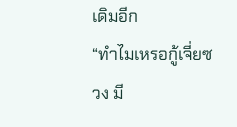เดิมอีก
“ทำไมเหรอกู้เจี่ยซวง มี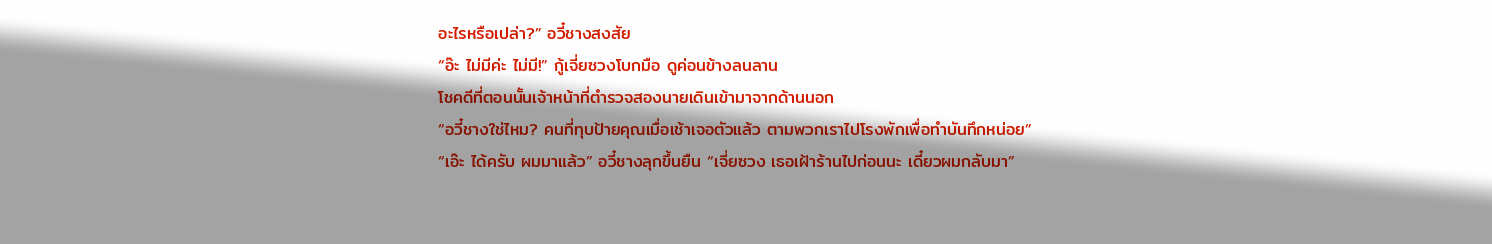อะไรหรือเปล่า?” อวี๋ชางสงสัย
“อ๊ะ ไม่มีค่ะ ไม่มี!” กู้เจี่ยซวงโบกมือ ดูค่อนข้างลนลาน
โชคดีที่ตอนนั้นเจ้าหน้าที่ตำรวจสองนายเดินเข้ามาจากด้านนอก
“อวี๋ชางใช่ไหม? คนที่ทุบป้ายคุณเมื่อเช้าเจอตัวแล้ว ตามพวกเราไปโรงพักเพื่อทำบันทึกหน่อย”
“เอ๊ะ ได้ครับ ผมมาแล้ว” อวี๋ชางลุกขึ้นยืน “เจี่ยซวง เธอเฝ้าร้านไปก่อนนะ เดี๋ยวผมกลับมา”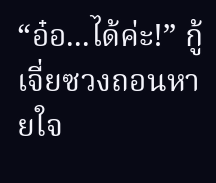“อ๋อ...ได้ค่ะ!” กู้เจี่ยซวงถอนหายใจ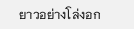ยาวอย่างโล่งอก